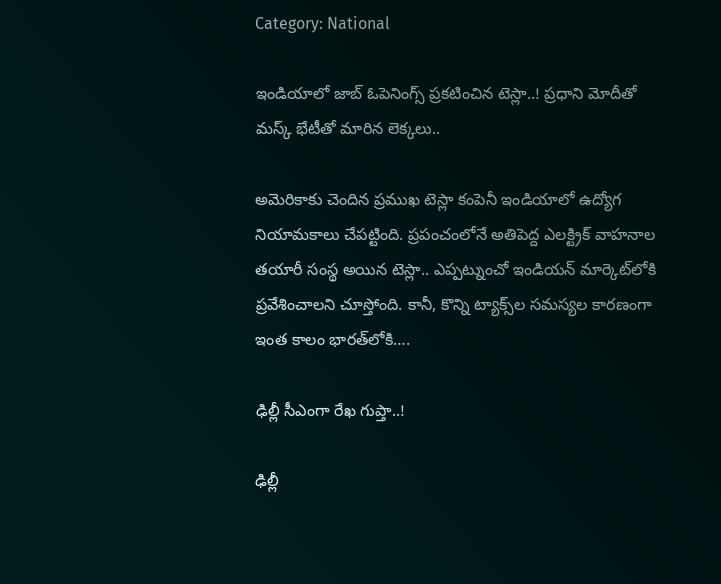Category: National

ఇండియాలో జాబ్‌ ఓపెనింగ్స్‌ ప్రకటించిన టెస్లా..! ప్రధాని మోదీతో మస్క్‌ భేటీతో మారిన లెక్కలు..

అమెరికాకు చెందిన ప్రముఖ టెస్లా కంపెనీ ఇండియాలో ఉద్యోగ నియామకాలు చేపట్టింది. ప్రపంచంలోనే అతిపెద్ద ఎలక్ట్రిక్ వాహనాల తయారీ సంస్థ అయిన టెస్లా.. ఎప్పట్నుంచో ఇండియన్‌ మార్కెట్‌లోకి ప్రవేశించాలని చూస్తోంది. కానీ, కొన్ని ట్యాక్స్‌ల సమస్యల కారణంగా ఇంత కాలం భారత్‌లోకి….

ఢిల్లీ సీఎంగా రేఖ గుప్తా..!

ఢిల్లీ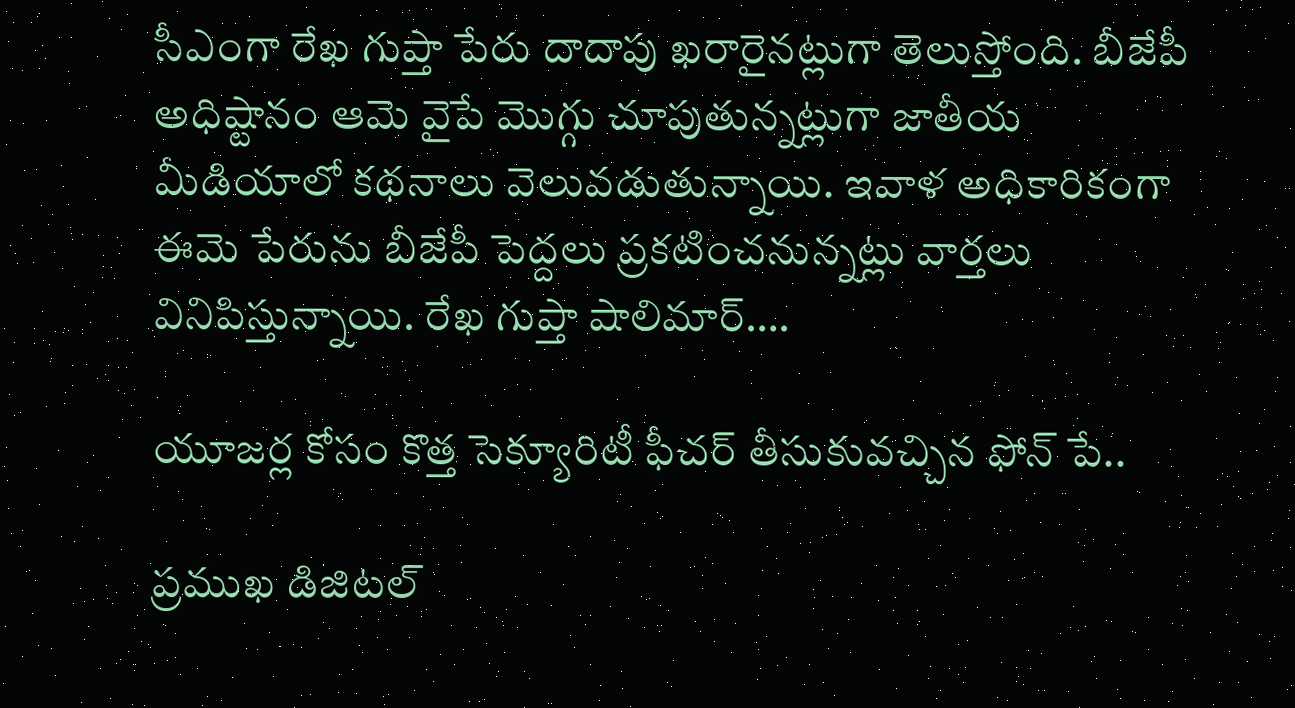సీఎంగా రేఖ గుప్తా పేరు దాదాపు ఖరారైనట్లుగా తెలుస్తోంది. బీజేపీ అధిష్టానం ఆమె వైపే మొగ్గు చూపుతున్నట్లుగా జాతీయ మీడియాలో కథనాలు వెలువడుతున్నాయి. ఇవాళ అధికారికంగా ఈమె పేరును బీజేపీ పెద్దలు ప్రకటించనున్నట్లు వార్తలు వినిపిస్తున్నాయి. రేఖ గుప్తా షాలిమార్….

యూజర్ల కోసం కొత్త సెక్యూరిటీ ఫీచర్ తీసుకువచ్చిన ఫోన్ పే..

ప్రముఖ డిజిటల్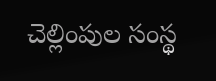చెల్లింపుల సంస్థ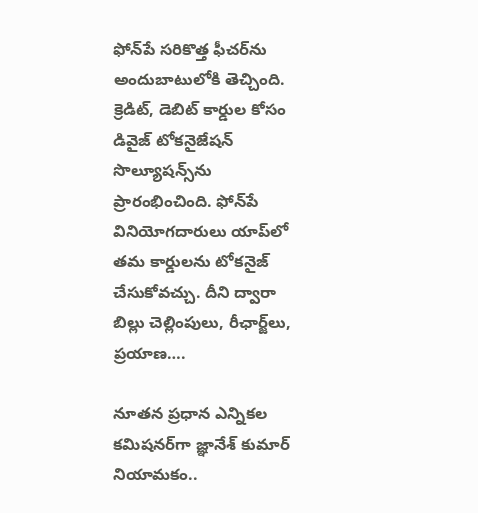ఫోన్‌పే సరికొత్త ఫీచర్‌ను అందుబాటులోకి తెచ్చింది. క్రెడిట్, డెబిట్ కార్డుల కోసం డివైజ్ టోకనైజేషన్ సొల్యూషన్స్‌ను ప్రారంభించింది. ఫోన్‌పే వినియోగదారులు యాప్‌లో తమ కార్డులను టోకనైజ్ చేసుకోవచ్చు. దీని ద్వారా బిల్లు చెల్లింపులు, రీఛార్జ్‌లు, ప్రయాణ….

నూతన ప్రధాన ఎన్నికల కమిషనర్‌గా జ్ఞానేశ్‌ కుమార్ నియామకం..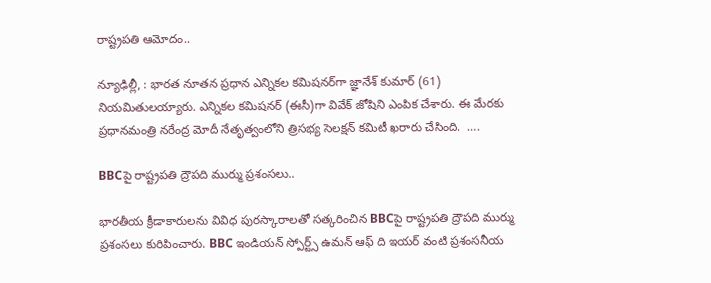రాష్ట్రపతి ఆమోదం..

న్యూఢిల్లీ, : భారత నూతన ప్రధాన ఎన్నికల కమిషనర్‌గా జ్ఞానేశ్‌ కుమార్ (61) నియమితులయ్యారు. ఎన్నికల కమిషనర్‌ (ఈసీ)గా వివేక్‌ జోషిని ఎంపిక చేశారు. ఈ మేరకు ప్రధానమంత్రి నరేంద్ర మోదీ నేతృత్వంలోని త్రిసభ్య సెలక్షన్‌ కమిటీ ఖరారు చేసింది.  ….

BBCపై రాష్ట్రపతి ద్రౌపది ముర్ము ప్రశంసలు..

భారతీయ క్రీడాకారులను వివిధ పురస్కారాలతో సత్కరించిన BBCపై రాష్ట్రపతి ద్రౌపది ముర్ము ప్రశంసలు కురిపించారు. BBC ఇండియన్ స్పోర్ట్స్ ఉమన్ ఆఫ్ ది ఇయర్ వంటి ప్రశంసనీయ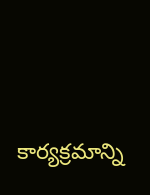కార్యక్రమాన్ని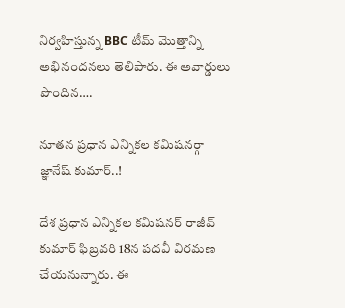నిర్వహిస్తున్న BBC టీమ్ మొత్తాన్ని అభినందనలు తెలిపారు. ఈ అవార్డులు పొందిన….

నూతన ప్రధాన ఎన్నికల కమిషనర్గా జ్ఞానేష్ కుమార్..!

దేశ ప్రధాన ఎన్నికల కమిషనర్ రాజీవ్ కుమార్ ఫిబ్రవరి 18న పదవీ విరమణ చేయనున్నారు. ఈ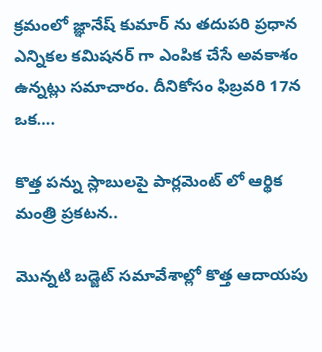క్రమంలో జ్ఞానేష్ కుమార్ ను తదుపరి ప్రధాన ఎన్నికల కమిషనర్ గా ఎంపిక చేసే అవకాశం ఉన్నట్లు సమాచారం. దీనికోసం ఫిబ్రవరి 17న ఒక….

కొత్త పన్ను స్లాబులపై పార్లమెంట్ లో ఆర్థిక మంత్రి ప్రకటన..

మొన్నటి బడ్జెట్ సమావేశాల్లో కొత్త ఆదాయపు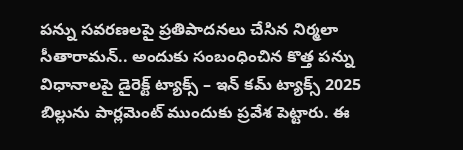పన్ను సవరణలపై ప్రతిపాదనలు చేసిన నిర్మలా సీతారామన్.. అందుకు సంబంధించిన కొత్త పన్ను విధానాలపై డైరెక్ట్ ట్యాక్స్ – ఇన్ కమ్ ట్యాక్స్ 2025 బిల్లును పార్లమెంట్ ముందుకు ప్రవేశ పెట్టారు. ఈ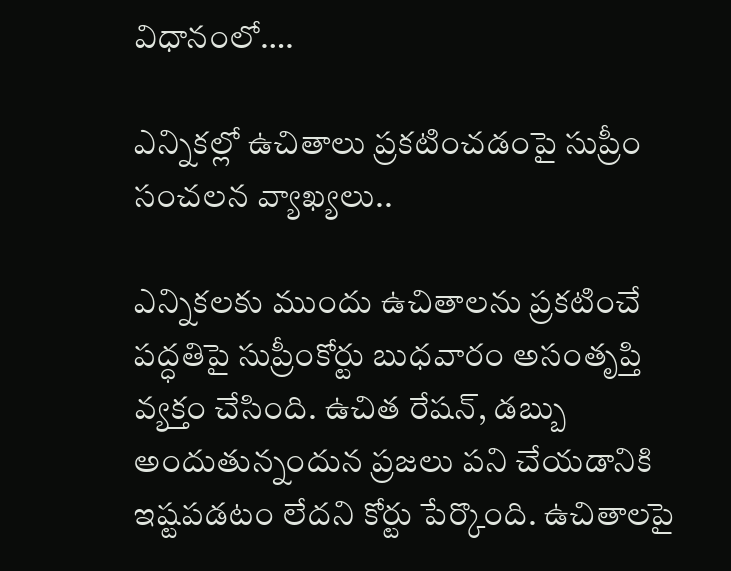విధానంలో….

ఎన్నికల్లో ఉచితాలు ప్రకటించడంపై సుప్రీం సంచలన వ్యాఖ్యలు..

ఎన్నికలకు ముందు ఉచితాలను ప్రకటించే పద్ధతిపై సుప్రీంకోర్టు బుధవారం అసంతృప్తి వ్యక్తం చేసింది. ఉచిత రేషన్, డబ్బు అందుతున్నందున ప్రజలు పని చేయడానికి ఇష్టపడటం లేదని కోర్టు పేర్కొంది. ఉచితాలపై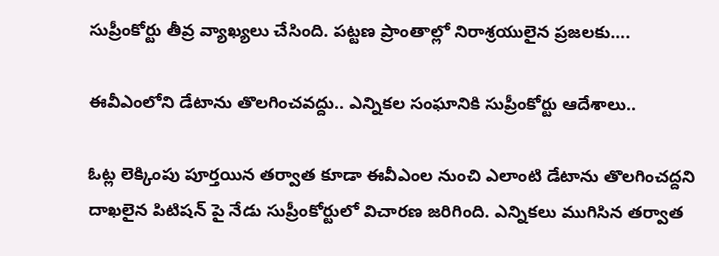సుప్రీంకోర్టు తీవ్ర వ్యాఖ్యలు చేసింది. పట్టణ ప్రాంతాల్లో నిరాశ్రయులైన ప్రజలకు….

ఈవీఎంలోని డేటాను తొలగించవద్దు.. ఎన్నికల సంఘానికి సుప్రీంకోర్టు ఆదేశాలు..

ఓట్ల లెక్కింపు పూర్తయిన తర్వాత కూడా ఈవీఎంల నుంచి ఎలాంటి డేటాను తొలగించద్దని దాఖలైన పిటిషన్ పై నేడు సుప్రీంకోర్టులో విచారణ జరిగింది. ఎన్నికలు ముగిసిన తర్వాత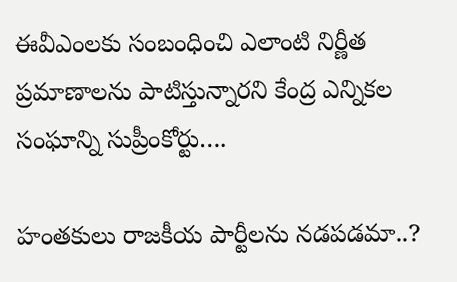ఈవీఎంలకు సంబంధించి ఎలాంటి నిర్ణీత ప్రమాణాలను పాటిస్తున్నారని కేంద్ర ఎన్నికల సంఘాన్ని సుప్రీంకోర్టు….

హంతకులు రాజకీయ పార్టీలను నడపడమా..?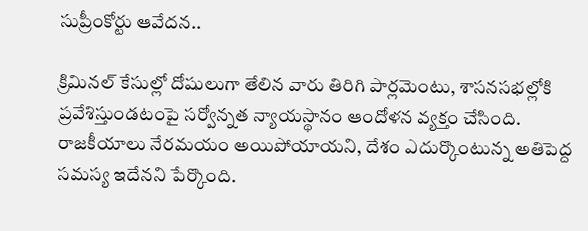సుప్రీంకోర్టు ఆవేదన..

క్రిమినల్ కేసుల్లో దోషులుగా తేలిన వారు తిరిగి పార్లమెంటు, శాసనసభల్లోకి ప్రవేశిస్తుండటంపై సర్వోన్నత న్యాయస్థానం ఆందోళన వ్యక్తం చేసింది. రాజకీయాలు నేరమయం అయిపోయాయని, దేశం ఎదుర్కొంటున్న అతిపెద్ద సమస్య ఇదేనని పేర్కొంది.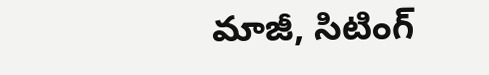మాజీ, సిటింగ్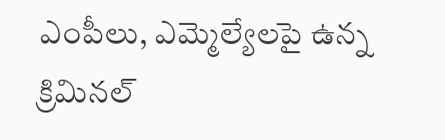ఎంపీలు, ఎమ్మెల్యేలపై ఉన్న క్రిమినల్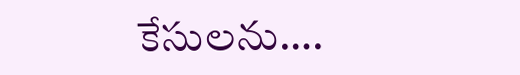కేసులను….